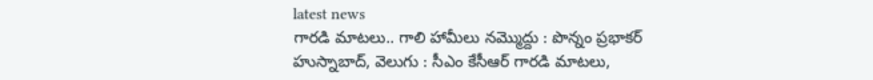latest news
గారడి మాటలు.. గాలి హామీలు నమ్మొద్దు : పొన్నం ప్రభాకర్
హుస్నాబాద్, వెలుగు : సీఎం కేసీఆర్ గారడి మాటలు,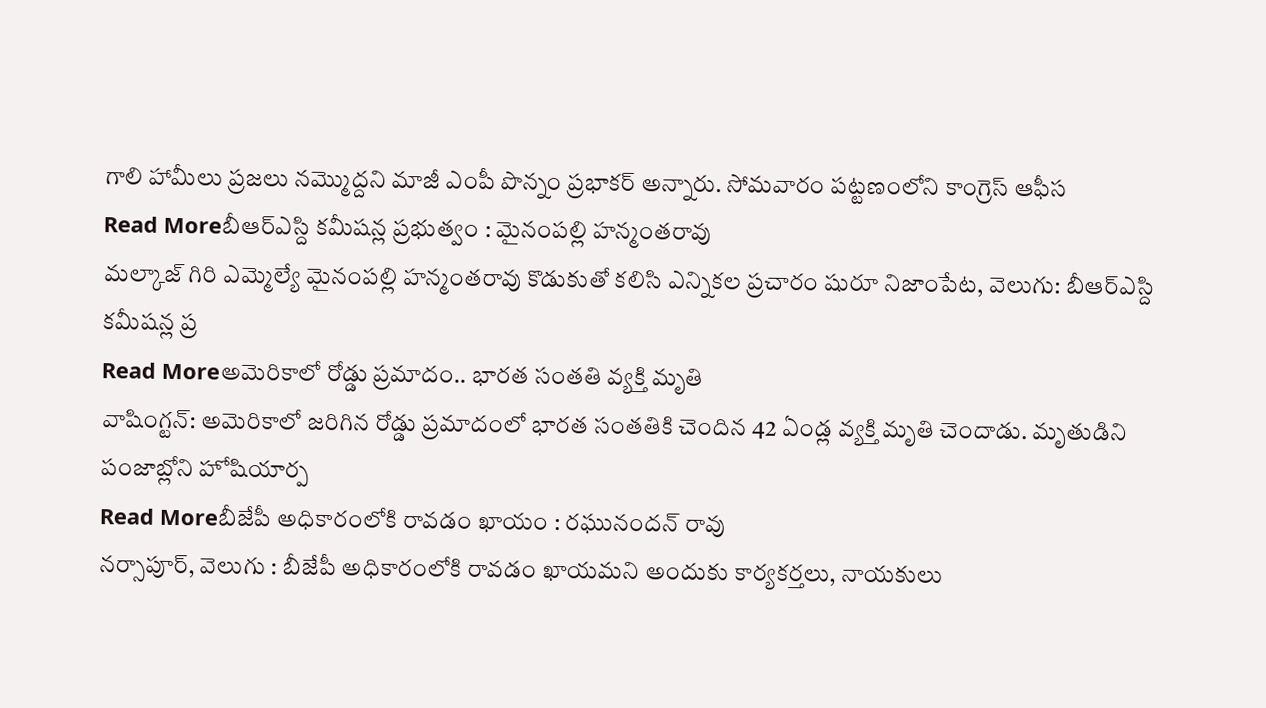గాలి హామీలు ప్రజలు నమ్మొద్దని మాజీ ఎంపీ పొన్నం ప్రభాకర్ అన్నారు. సోమవారం పట్టణంలోని కాంగ్రెస్ ఆఫీస
Read Moreబీఆర్ఎస్ది కమీషన్ల ప్రభుత్వం : మైనంపల్లి హన్మంతరావు
మల్కాజ్ గిరి ఎమ్మెల్యే మైనంపల్లి హన్మంతరావు కొడుకుతో కలిసి ఎన్నికల ప్రచారం షురూ నిజాంపేట, వెలుగు: బీఆర్ఎస్ది కమీషన్ల ప్ర
Read Moreఅమెరికాలో రోడ్డు ప్రమాదం.. భారత సంతతి వ్యక్తి మృతి
వాషింగ్టన్: అమెరికాలో జరిగిన రోడ్డు ప్రమాదంలో భారత సంతతికి చెందిన 42 ఏండ్ల వ్యక్తి మృతి చెందాడు. మృతుడిని పంజాబ్లోని హోషియార్ప
Read Moreబీజేపీ అధికారంలోకి రావడం ఖాయం : రఘునందన్ రావు
నర్సాపూర్, వెలుగు : బీజేపీ అధికారంలోకి రావడం ఖాయమని అందుకు కార్యకర్తలు, నాయకులు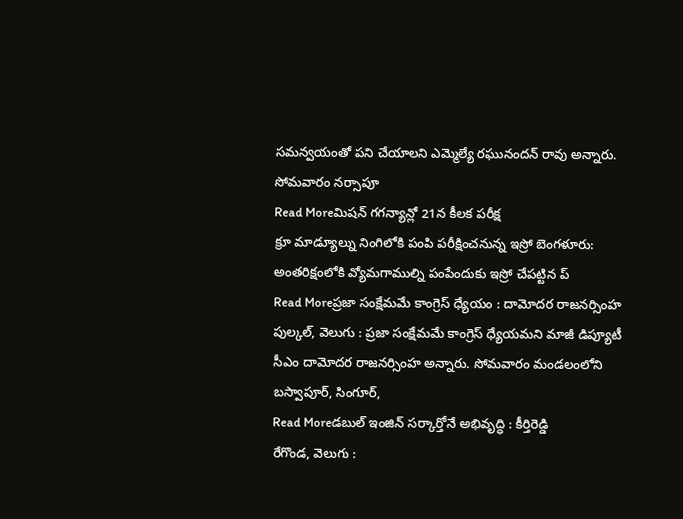సమన్వయంతో పని చేయాలని ఎమ్మెల్యే రఘునందన్ రావు అన్నారు. సోమవారం నర్సాపూ
Read Moreమిషన్ గగన్యాన్లో 21న కీలక పరీక్ష
క్రూ మాడ్యూల్ను నింగిలోకి పంపి పరీక్షించనున్న ఇస్రో బెంగళూరు: అంతరిక్షంలోకి వ్యోమగాముల్ని పంపేందుకు ఇస్రో చేపట్టిన ప్
Read Moreప్రజా సంక్షేమమే కాంగ్రెస్ ధ్యేయం : దామోదర రాజనర్సింహ
పుల్కల్, వెలుగు : ప్రజా సంక్షేమమే కాంగ్రెస్ ధ్యేయమని మాజీ డిప్యూటీ సీఎం దామోదర రాజనర్సింహ అన్నారు. సోమవారం మండలంలోని బస్వాపూర్, సింగూర్,
Read Moreడబుల్ ఇంజిన్ సర్కార్తోనే అభివృద్ధి : కీర్తిరెడ్డి
రేగొండ, వెలుగు :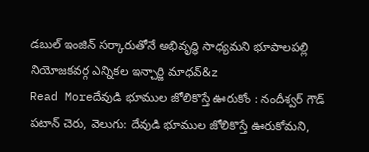డబుల్ ఇంజిన్ సర్కారుతోనే అభివృద్ధి సాధ్యమని భూపాలపల్లి నియోజకవర్గ ఎన్నికల ఇన్చార్జి మాధవ్&z
Read Moreదేవుడి భూముల జోలికొస్తే ఊరుకోం : నందీశ్వర్ గౌడ్
పటాన్ చెరు, వెలుగు: దేవుడి భూముల జోలికొస్తే ఊరుకోమని,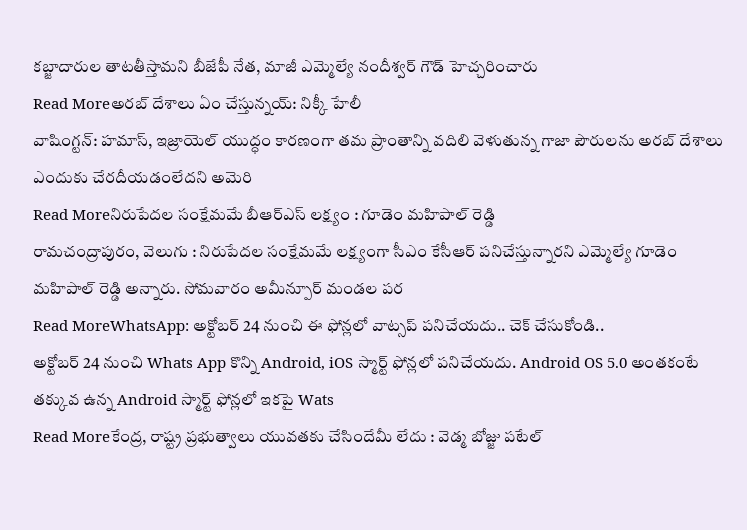కబ్జాదారుల తాటతీస్తామని బీజేపీ నేత, మాజీ ఎమ్మెల్యే నందీశ్వర్ గౌడ్ హెచ్చరించారు
Read Moreఅరబ్ దేశాలు ఏం చేస్తున్నయ్: నిక్కీ హేలీ
వాషింగ్టన్: హమాస్, ఇజ్రాయెల్ యుద్ధం కారణంగా తమ ప్రాంతాన్ని వదిలి వెళుతున్న గాజా పౌరులను అరబ్ దేశాలు ఎందుకు చేరదీయడంలేదని అమెరి
Read Moreనిరుపేదల సంక్షేమమే బీఆర్ఎస్ లక్ష్యం : గూడెం మహిపాల్ రెడ్డి
రామచంద్రాపురం, వెలుగు : నిరుపేదల సంక్షేమమే లక్ష్యంగా సీఎం కేసీఆర్ పనిచేస్తున్నారని ఎమ్మెల్యే గూడెం మహిపాల్ రెడ్డి అన్నారు. సోమవారం అమీన్పూర్ మండల పర
Read MoreWhatsApp: అక్టోబర్ 24 నుంచి ఈ ఫోన్లలో వాట్సప్ పనిచేయదు.. చెక్ చేసుకోండి..
అక్టోబర్ 24 నుంచి Whats App కొన్ని Android, iOS స్మార్ట్ ఫోన్లలో పనిచేయదు. Android OS 5.0 అంతకంటే తక్కువ ఉన్న Android స్మార్ట్ ఫోన్లలో ఇకపై Wats
Read Moreకేంద్ర, రాష్ట్ర ప్రభుత్వాలు యువతకు చేసిందేమీ లేదు : వెడ్మ బోజ్జు పటేల్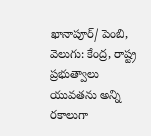ఖానాపూర్/ పెంబి, వెలుగు: కేంద్ర, రాష్ట్ర ప్రభుత్వాలు యువతను అన్ని రకాలుగా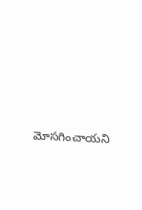మోసగించాయని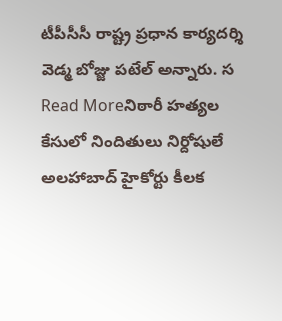టీపీసీసీ రాష్ట్ర ప్రధాన కార్యదర్శి వెడ్మ బోజ్జు పటేల్ అన్నారు. స
Read Moreనిఠారీ హత్యల కేసులో నిందితులు నిర్దోషులే
అలహాబాద్ హైకోర్టు కీలక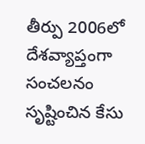తీర్పు 2006లో దేశవ్యాప్తంగా సంచలనం సృష్టించిన కేసు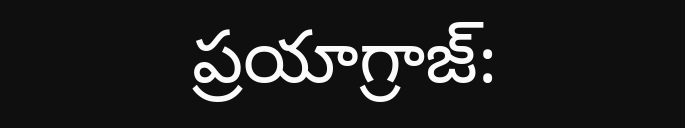ప్రయాగ్రాజ్: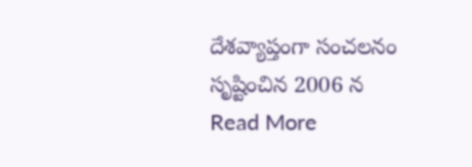దేశవ్యాప్తంగా సంచలనం సృష్టించిన 2006 న
Read More